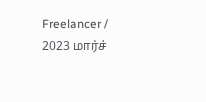Freelancer / 2023 மார்ச்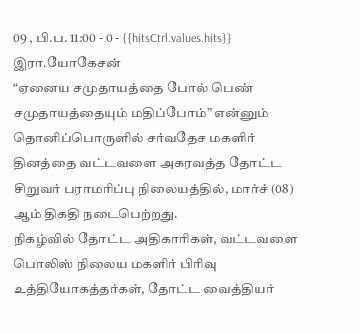09 , பி.ப. 11:00 - 0 - {{hitsCtrl.values.hits}}
இரா.யோகேசன்
“ஏனைய சமுதாயத்தை போல் பெண் சமுதாயத்தையும் மதிப்போம்” என்னும் தொனிப்பொருளில் சர்வதேச மகளிர் தினத்தை வட்டவளை அகரவத்த தோட்ட சிறுவர் பராமரிப்பு நிலையத்தில், மார்ச் (08) ஆம் திகதி நடைபெற்றது.
நிகழ்வில் தோட்ட அதிகாரிகள், வட்டவளை பொலிஸ் நிலைய மகளிர் பிரிவு உத்தியோகத்தர்கள், தோட்ட வைத்தியர்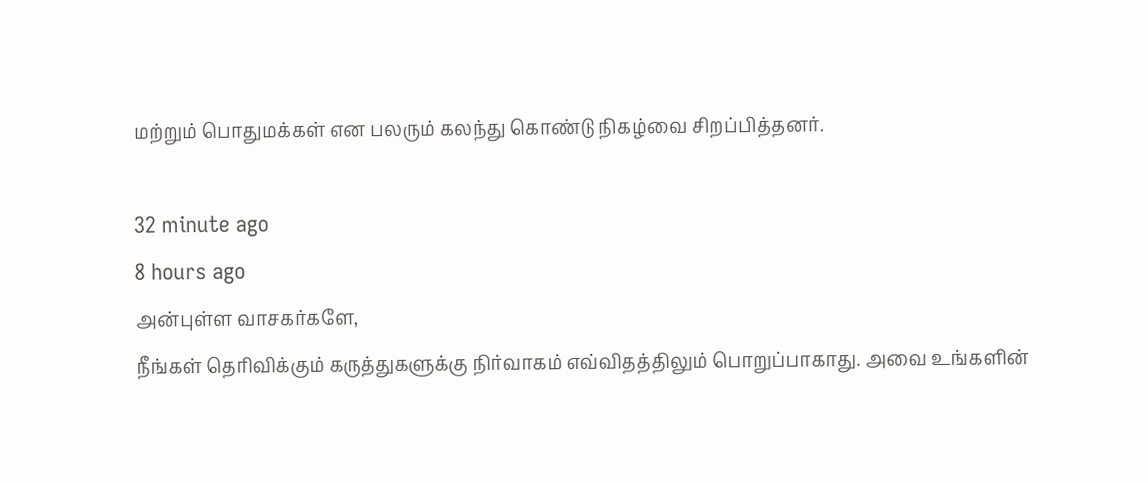மற்றும் பொதுமக்கள் என பலரும் கலந்து கொண்டு நிகழ்வை சிறப்பித்தனர்.

32 minute ago
8 hours ago
அன்புள்ள வாசகர்களே,
நீங்கள் தெரிவிக்கும் கருத்துகளுக்கு நிர்வாகம் எவ்விதத்திலும் பொறுப்பாகாது. அவை உங்களின்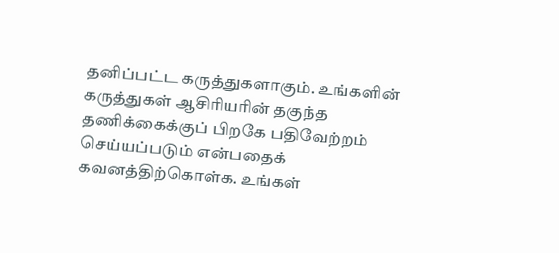தனிப்பட்ட கருத்துகளாகும். உங்களின் கருத்துகள் ஆசிரியரின் தகுந்த தணிக்கைக்குப் பிறகே பதிவேற்றம் செய்யப்படும் என்பதைக் கவனத்திற்கொள்க. உங்கள்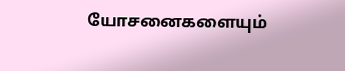யோசனைகளையும்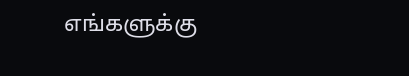எங்களுக்கு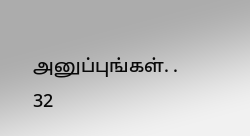அனுப்புங்கள். .
32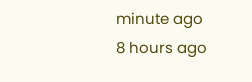minute ago
8 hours ago